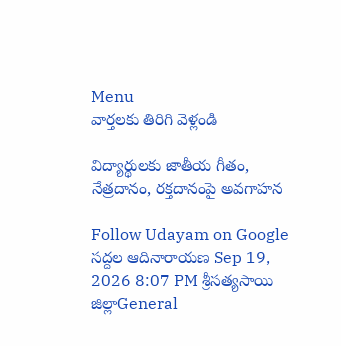Menu
వార్తలకు తిరిగి వెళ్లండి

విద్యార్థులకు జాతీయ గీతం, నేత్రదానం, రక్తదానంపై అవగాహన

Follow Udayam on Google
సద్దల ఆదినారాయణ Sep 19, 2026 8:07 PM శ్రీసత్యసాయి జిల్లాGeneral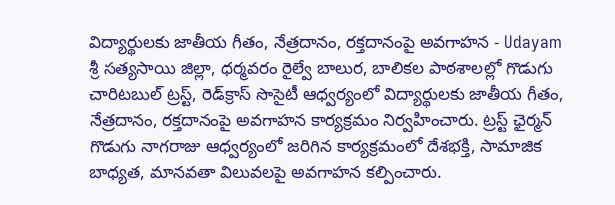విద్యార్థులకు జాతీయ గీతం, నేత్రదానం, రక్తదానంపై అవగాహన - Udayam
శ్రీ సత్యసాయి జిల్లా, ధర్మవరం రైల్వే బాలుర, బాలికల పాఠశాలల్లో గొడుగు చారిటబుల్ ట్రస్ట్, రెడ్‌క్రాస్ సొసైటీ ఆధ్వర్యంలో విద్యార్థులకు జాతీయ గీతం, నేత్రదానం, రక్తదానంపై అవగాహన కార్యక్రమం నిర్వహించారు. ట్రస్ట్ ఛైర్మన్ గొడుగు నాగరాజు ఆధ్వర్యంలో జరిగిన కార్యక్రమంలో దేశభక్తి, సామాజిక బాధ్యత, మానవతా విలువలపై అవగాహన కల్పించారు.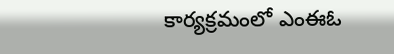కార్యక్రమంలో ఎంఈఓ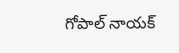గోపాల్ నాయక్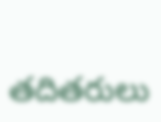తదితరులు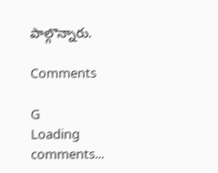పాల్గొన్నారు.

Comments

G
Loading comments...